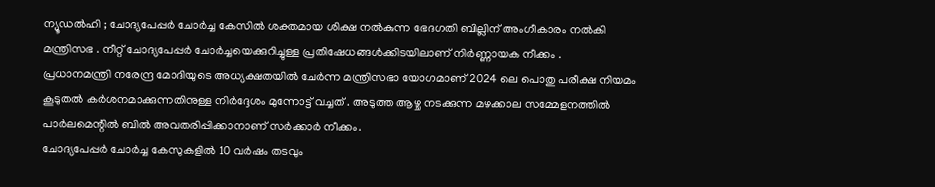ന്യൂഡൽഹി ; ചോദ്യപേപ്പർ ചോർച്ച കേസിൽ ശക്തമായ ശിക്ഷ നൽകുന്ന ഭേദഗതി ബില്ലിന് അംഗീകാരം നൽകി മന്ത്രിസഭ . നീറ്റ് ചോദ്യപേപ്പർ ചോർച്ചയെക്കുറിച്ചുള്ള പ്രതിഷേധങ്ങൾക്കിടയിലാണ് നിർണ്ണായക നീക്കം .
പ്രധാനമന്ത്രി നരേന്ദ്ര മോദിയുടെ അധ്യക്ഷതയിൽ ചേർന്ന മന്ത്രിസഭാ യോഗമാണ് 2024 ലെ പൊതു പരീക്ഷ നിയമം കൂടുതൽ കർശനമാക്കുന്നതിനുള്ള നിർദ്ദേശം മുന്നോട്ട് വച്ചത് . അടുത്ത ആഴ്ച നടക്കുന്ന മഴക്കാല സമ്മേളനത്തിൽ പാർലമെന്റിൽ ബിൽ അവതരിപ്പിക്കാനാണ് സർക്കാർ നീക്കം.
ചോദ്യപേപ്പർ ചോർച്ച കേസുകളിൽ 10 വർഷം തടവും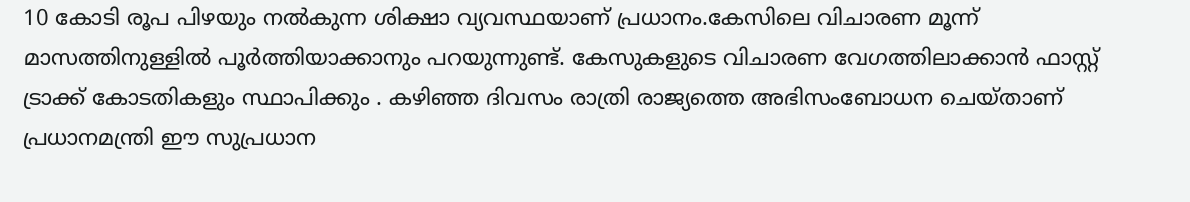10 കോടി രൂപ പിഴയും നൽകുന്ന ശിക്ഷാ വ്യവസ്ഥയാണ് പ്രധാനം.കേസിലെ വിചാരണ മൂന്ന് മാസത്തിനുള്ളിൽ പൂർത്തിയാക്കാനും പറയുന്നുണ്ട്. കേസുകളുടെ വിചാരണ വേഗത്തിലാക്കാൻ ഫാസ്റ്റ് ട്രാക്ക് കോടതികളും സ്ഥാപിക്കും . കഴിഞ്ഞ ദിവസം രാത്രി രാജ്യത്തെ അഭിസംബോധന ചെയ്താണ് പ്രധാനമന്ത്രി ഈ സുപ്രധാന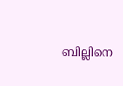ബില്ലിനെ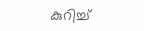കുറിച്ച്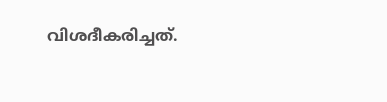വിശദീകരിച്ചത്.